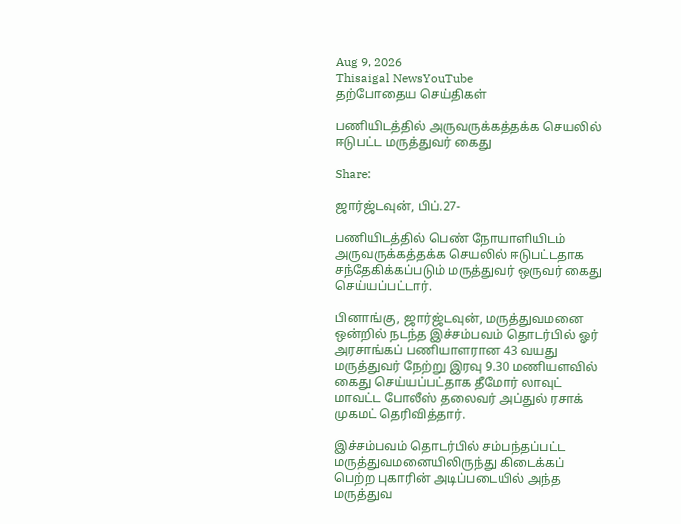Aug 9, 2026
Thisaigal NewsYouTube
தற்போதைய செய்திகள்

பணியிடத்தில் அருவருக்கத்தக்க செயலில் ஈடுபட்ட மருத்துவர் கைது

Share:

ஜார்ஜ்டவுன், பிப்.27-

பணியிடத்தில் பெண் நோயாளியிடம் அருவருக்கத்தக்க செயலில் ஈடுபட்டதாக சந்தேகிக்கப்படும் மருத்துவர் ஒருவர் கைது செய்யப்பட்டார்.

பினாங்கு, ஜார்ஜ்டவுன், மருத்துவமனை ஒன்றில் நடந்த இச்சம்பவம் தொடர்பில் ஓர் அரசாங்கப் பணியாளரான 43 வயது மருத்துவர் நேற்று இரவு 9.30 மணியளவில் கைது செய்யப்பட்தாக தீமோர் லாவுட் மாவட்ட போலீஸ் தலைவர் அப்துல் ரசாக் முகமட் தெரிவித்தார்.

இச்சம்பவம் தொடர்பில் சம்பந்தப்பட்ட மருத்துவமனையிலிருந்து கிடைக்கப் பெற்ற புகாரின் அடிப்படையில் அந்த மருத்துவ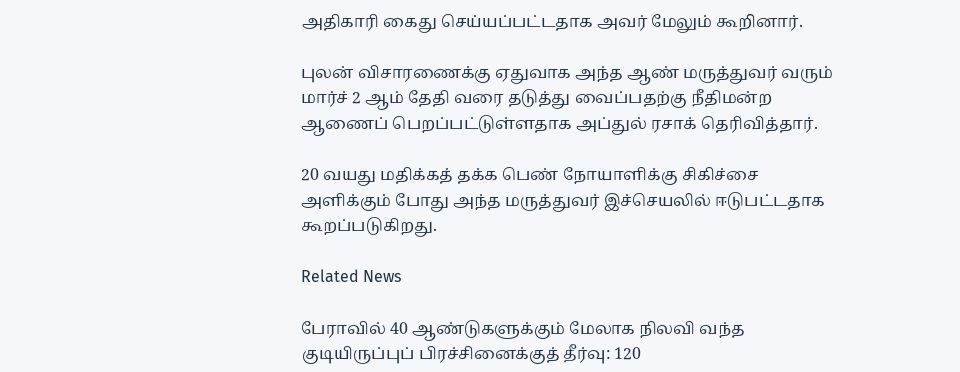அதிகாரி கைது செய்யப்பட்டதாக அவர் மேலும் கூறினார்.

புலன் விசாரணைக்கு ஏதுவாக அந்த ஆண் மருத்துவர் வரும் மார்ச் 2 ஆம் தேதி வரை தடுத்து வைப்பதற்கு நீதிமன்ற ஆணைப் பெறப்பட்டுள்ளதாக அப்துல் ரசாக் தெரிவித்தார்.

20 வயது மதிக்கத் தக்க பெண் நோயாளிக்கு சிகிச்சை அளிக்கும் போது அந்த மருத்துவர் இச்செயலில் ஈடுபட்டதாக கூறப்படுகிறது.

Related News

பேராவில் 40 ஆண்டுகளுக்கும் மேலாக நிலவி வந்த குடியிருப்புப் பிரச்சினைக்குத் தீர்வு: 120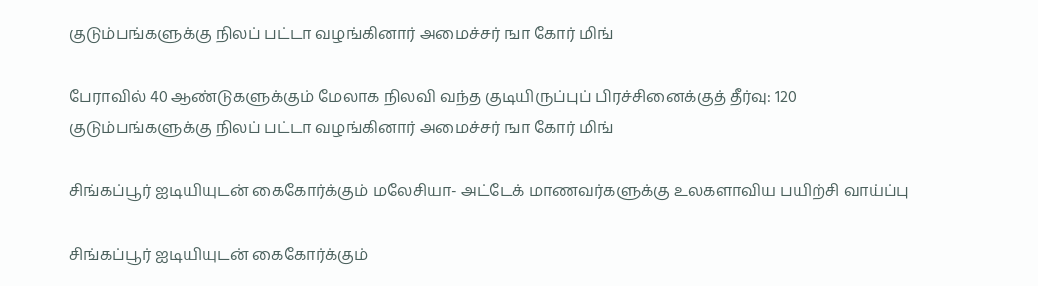குடும்பங்களுக்கு நிலப் பட்டா வழங்கினார் அமைச்சர் ஙா கோர் மிங்

பேராவில் 40 ஆண்டுகளுக்கும் மேலாக நிலவி வந்த குடியிருப்புப் பிரச்சினைக்குத் தீர்வு: 120 குடும்பங்களுக்கு நிலப் பட்டா வழங்கினார் அமைச்சர் ஙா கோர் மிங்

சிங்கப்பூர் ஐடியியுடன் கைகோர்க்கும் மலேசியா- அட்டேக் மாணவர்களுக்கு உலகளாவிய பயிற்சி வாய்ப்பு

சிங்கப்பூர் ஐடியியுடன் கைகோர்க்கும்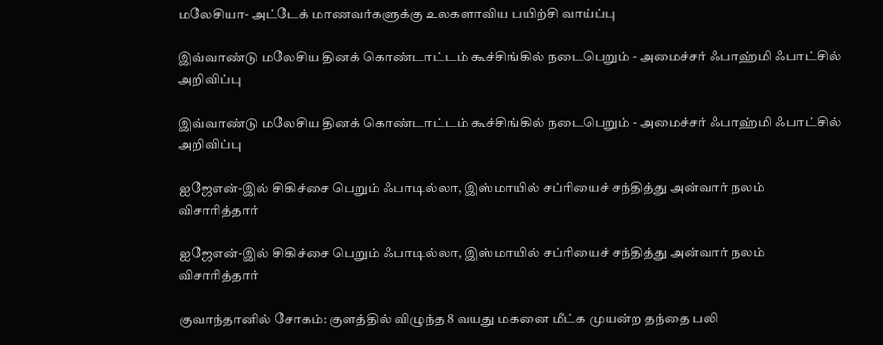மலேசியா- அட்டேக் மாணவர்களுக்கு உலகளாவிய பயிற்சி வாய்ப்பு

இவ்வாண்டு மலேசிய தினக் கொண்டாட்டம் கூச்சிங்கில் நடைபெறும் - அமைச்சர் ஃபாஹ்மி ஃபாட்சில் அறிவிப்பு

இவ்வாண்டு மலேசிய தினக் கொண்டாட்டம் கூச்சிங்கில் நடைபெறும் - அமைச்சர் ஃபாஹ்மி ஃபாட்சில் அறிவிப்பு

ஐஜேஎன்-இல் சிகிச்சை பெறும் ஃபாடில்லா, இஸ்மாயில் சப்ரியைச் சந்தித்து அன்வார் நலம் விசாரித்தார்

ஐஜேஎன்-இல் சிகிச்சை பெறும் ஃபாடில்லா, இஸ்மாயில் சப்ரியைச் சந்தித்து அன்வார் நலம் விசாரித்தார்

குவாந்தானில் சோகம்: குளத்தில் விழுந்த 8 வயது மகனை மீட்க முயன்ற தந்தை பலி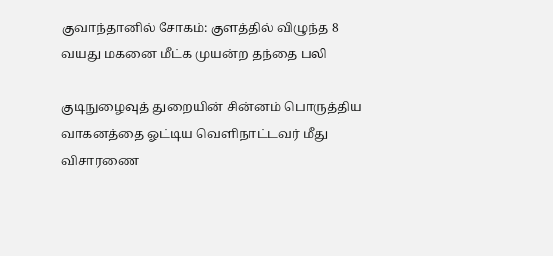குவாந்தானில் சோகம்: குளத்தில் விழுந்த 8 வயது மகனை மீட்க முயன்ற தந்தை பலி

குடிநுழைவுத் துறையின் சின்னம் பொருத்திய வாகனத்தை ஓட்டிய வெளிநாட்டவர் மீது விசாரணை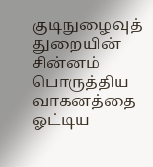குடிநுழைவுத் துறையின் சின்னம் பொருத்திய வாகனத்தை ஓட்டிய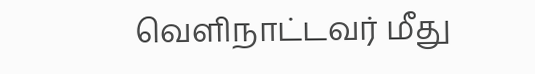வெளிநாட்டவர் மீது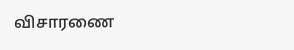விசாரணை